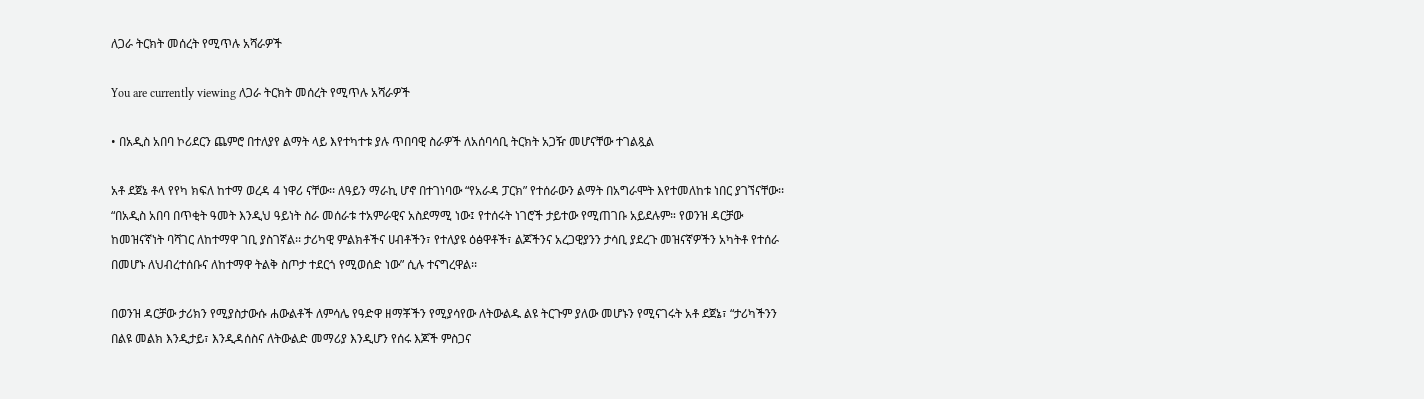ለጋራ ትርክት መሰረት የሚጥሉ አሻራዎች

You are currently viewing ለጋራ ትርክት መሰረት የሚጥሉ አሻራዎች

• በአዲስ አበባ ኮሪደርን ጨምሮ በተለያየ ልማት ላይ እየተካተቱ ያሉ ጥበባዊ ስራዎች ለአሰባሳቢ ትርክት አጋዥ መሆናቸው ተገልጿል

አቶ ደጀኔ ቶላ የየካ ክፍለ ከተማ ወረዳ 4 ነዋሪ ናቸው፡፡ ለዓይን ማራኪ ሆኖ በተገነባው “የአራዳ ፓርክ” የተሰራውን ልማት በአግራሞት እየተመለከቱ ነበር ያገኘናቸው፡፡ “በአዲስ አበባ በጥቂት ዓመት እንዲህ ዓይነት ስራ መሰራቱ ተአምራዊና አስደማሚ ነው፤ የተሰሩት ነገሮች ታይተው የሚጠገቡ አይደሉም። የወንዝ ዳርቻው ከመዝናኛነት ባሻገር ለከተማዋ ገቢ ያስገኛል፡፡ ታሪካዊ ምልክቶችና ሀብቶችን፣ የተለያዩ ዕፅዋቶች፣ ልጆችንና አረጋዊያንን ታሳቢ ያደረጉ መዝናኛዎችን አካትቶ የተሰራ በመሆኑ ለህብረተሰቡና ለከተማዋ ትልቅ ስጦታ ተደርጎ የሚወሰድ ነው” ሲሉ ተናግረዋል፡፡

በወንዝ ዳርቻው ታሪክን የሚያስታውሱ ሐውልቶች ለምሳሌ የዓድዋ ዘማቾችን የሚያሳየው ለትውልዱ ልዩ ትርጉም ያለው መሆኑን የሚናገሩት አቶ ደጀኔ፣ “ታሪካችንን በልዩ መልክ እንዲታይ፣ እንዲዳሰስና ለትውልድ መማሪያ እንዲሆን የሰሩ እጆች ምስጋና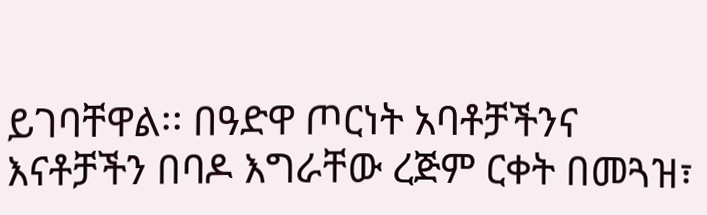ይገባቸዋል፡፡ በዓድዋ ጦርነት አባቶቻችንና እናቶቻችን በባዶ እግራቸው ረጅም ርቀት በመጓዝ፣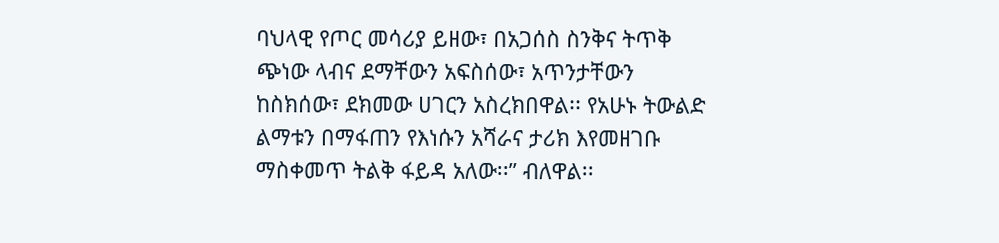ባህላዊ የጦር መሳሪያ ይዘው፣ በአጋሰስ ስንቅና ትጥቅ ጭነው ላብና ደማቸውን አፍስሰው፣ አጥንታቸውን ከስክሰው፣ ደክመው ሀገርን አስረክበዋል፡፡ የአሁኑ ትውልድ ልማቱን በማፋጠን የእነሱን አሻራና ታሪክ እየመዘገቡ ማስቀመጥ ትልቅ ፋይዳ አለው፡፡” ብለዋል፡፡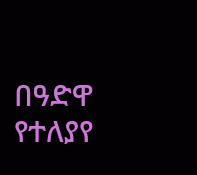በዓድዋ የተለያየ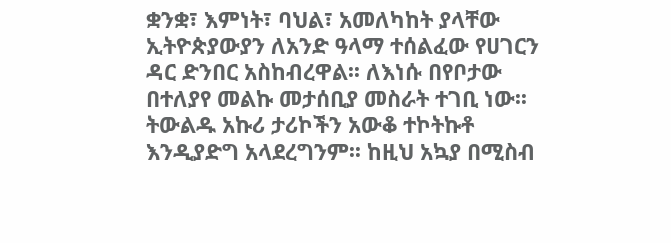ቋንቋ፣ እምነት፣ ባህል፣ አመለካከት ያላቸው ኢትዮጵያውያን ለአንድ ዓላማ ተሰልፈው የሀገርን ዳር ድንበር አስከብረዋል፡፡ ለእነሱ በየቦታው በተለያየ መልኩ መታሰቢያ መስራት ተገቢ ነው፡፡ ትውልዱ አኩሪ ታሪኮችን አውቆ ተኮትኩቶ እንዲያድግ አላደረግንም፡፡ ከዚህ አኳያ በሚስብ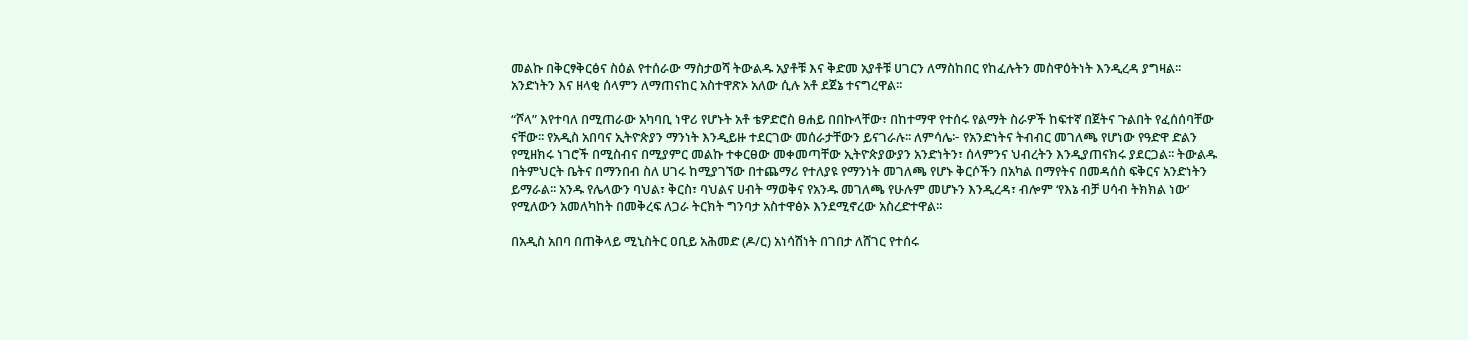መልኩ በቅርፃቅርፅና ስዕል የተሰራው ማስታወሻ ትውልዱ አያቶቹ እና ቅድመ አያቶቹ ሀገርን ለማስከበር የከፈሉትን መስዋዕትነት እንዲረዳ ያግዛል፡፡ አንድነትን እና ዘላቂ ሰላምን ለማጠናከር አስተዋጽኦ አለው ሲሉ አቶ ደጀኔ ተናግረዋል፡፡

“ሾላ” እየተባለ በሚጠራው አካባቢ ነዋሪ የሆኑት አቶ ቴዎድሮስ ፀሐይ በበኩላቸው፣ በከተማዋ የተሰሩ የልማት ስራዎች ከፍተኛ በጀትና ጉልበት የፈሰሰባቸው ናቸው፡፡ የአዲስ አበባና ኢትዮጵያን ማንነት እንዲይዙ ተደርገው መሰራታቸውን ይናገራሉ፡፡ ለምሳሌ፦ የአንድነትና ትብብር መገለጫ የሆነው የዓድዋ ድልን የሚዘክሩ ነገሮች በሚስብና በሚያምር መልኩ ተቀርፀው መቀመጣቸው ኢትዮጵያውያን አንድነትን፣ ሰላምንና ህብረትን እንዲያጠናክሩ ያደርጋል፡፡ ትውልዱ በትምህርት ቤትና በማንበብ ስለ ሀገሩ ከሚያገኘው በተጨማሪ የተለያዩ የማንነት መገለጫ የሆኑ ቅርሶችን በአካል በማየትና በመዳሰስ ፍቅርና አንድነትን ይማራል፡፡ አንዱ የሌላውን ባህል፣ ቅርስ፣ ባህልና ሀብት ማወቅና የአንዱ መገለጫ የሁሉም መሆኑን እንዲረዳ፣ ብሎም ‘የእኔ ብቻ ሀሳብ ትክክል ነው’ የሚለውን አመለካከት በመቅረፍ ለጋራ ትርክት ግንባታ አስተዋፅኦ እንደሚኖረው አስረድተዋል፡፡

በአዲስ አበባ በጠቅላይ ሚኒስትር ዐቢይ አሕመድ (ዶ/ር) አነሳሽነት በገበታ ለሸገር የተሰሩ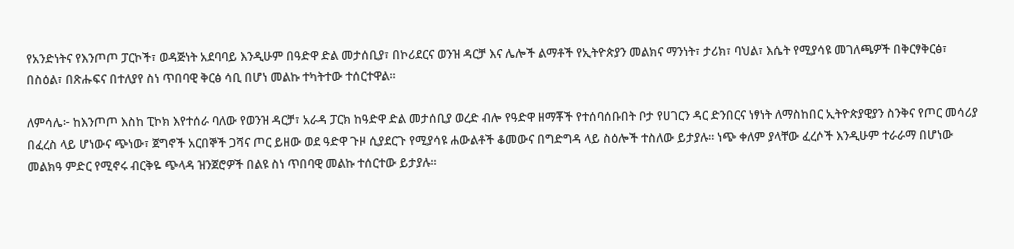የአንድነትና የእንጦጦ ፓርኮች፣ ወዳጅነት አደባባይ እንዲሁም በዓድዋ ድል መታሰቢያ፣ በኮሪደርና ወንዝ ዳርቻ እና ሌሎች ልማቶች የኢትዮጵያን መልክና ማንነት፣ ታሪክ፣ ባህል፣ እሴት የሚያሳዩ መገለጫዎች በቅርፃቅርፅ፣ በስዕል፣ በጽሑፍና በተለያየ ስነ ጥበባዊ ቅርፅ ሳቢ በሆነ መልኩ ተካትተው ተሰርተዋል፡፡

ለምሳሌ፦ ከእንጦጦ እስከ ፒኮክ እየተሰራ ባለው የወንዝ ዳርቻ፣ አራዳ ፓርክ ከዓድዋ ድል መታሰቢያ ወረድ ብሎ የዓድዋ ዘማቾች የተሰባሰቡበት ቦታ የሀገርን ዳር ድንበርና ነፃነት ለማስከበር ኢትዮጵያዊያን ስንቅና የጦር መሳሪያ በፈረስ ላይ ሆነውና ጭነው፣ ጀግኖች አርበኞች ጋሻና ጦር ይዘው ወደ ዓድዋ ጉዞ ሲያደርጉ የሚያሳዩ ሐውልቶች ቆመውና በግድግዳ ላይ ስዕሎች ተስለው ይታያሉ። ነጭ ቀለም ያላቸው ፈረሶች እንዲሁም ተራራማ በሆነው መልክዓ ምድር የሚኖሩ ብርቅዬ ጭላዳ ዝንጀሮዎች በልዩ ስነ ጥበባዊ መልኩ ተሰርተው ይታያሉ፡፡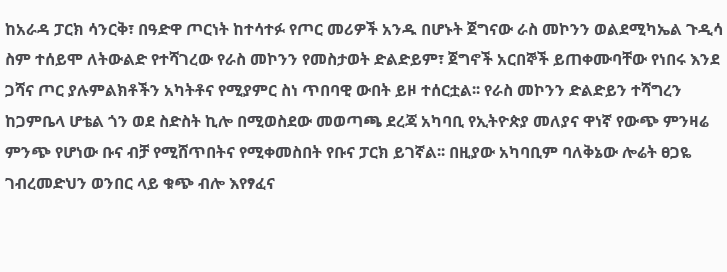ከአራዳ ፓርክ ሳንርቅ፣ በዓድዋ ጦርነት ከተሳተፉ የጦር መሪዎች አንዱ በሆኑት ጀግናው ራስ መኮንን ወልደሚካኤል ጉዲሳ ስም ተሰይሞ ለትውልድ የተሻገረው የራስ መኮንን የመስታወት ድልድይም፣ ጀግኖች አርበኞች ይጠቀሙባቸው የነበሩ እንደ ጋሻና ጦር ያሉምልክቶችን አካትቶና የሚያምር ስነ ጥበባዊ ውበት ይዞ ተሰርቷል፡፡ የራስ መኮንን ድልድይን ተሻግረን ከጋምቤላ ሆቴል ጎን ወደ ስድስት ኪሎ በሚወስደው መወጣጫ ደረጃ አካባቢ የኢትዮጵያ መለያና ዋነኛ የውጭ ምንዛሬ ምንጭ የሆነው ቡና ብቻ የሚሸጥበትና የሚቀመስበት የቡና ፓርክ ይገኛል፡፡ በዚያው አካባቢም ባለቅኔው ሎሬት ፀጋዬ ገብረመድህን ወንበር ላይ ቁጭ ብሎ እየፃፈና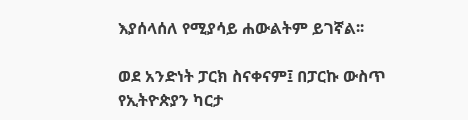እያሰላሰለ የሚያሳይ ሐውልትም ይገኛል፡፡

ወደ አንድነት ፓርክ ስናቀናም፤ በፓርኩ ውስጥ የኢትዮጵያን ካርታ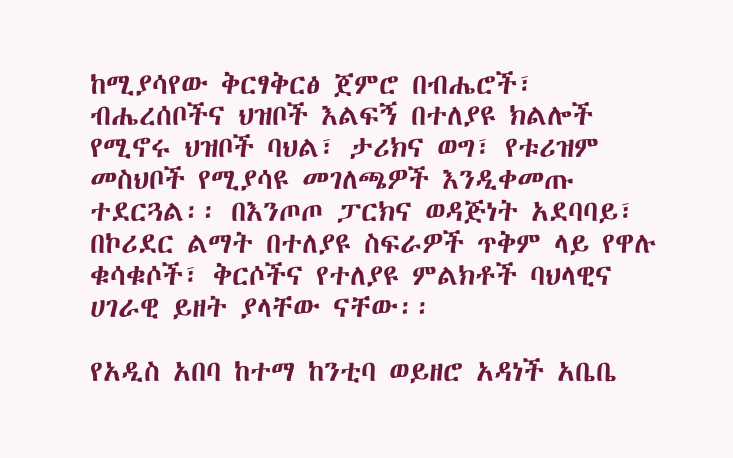ከሚያሳየው ቅርፃቅርፅ ጀምሮ በብሔሮች፣ ብሔረሰቦችና ህዝቦች እልፍኝ በተለያዩ ክልሎች የሚኖሩ ህዝቦች ባህል፣ ታሪክና ወግ፣ የቱሪዝም መስህቦች የሚያሳዩ መገለጫዎች እንዲቀመጡ ተደርጓል፡፡ በእንጦጦ ፓርክና ወዳጅነት አደባባይ፣ በኮሪደር ልማት በተለያዩ ስፍራዎች ጥቅም ላይ የዋሉ ቁሳቁሶች፣ ቅርሶችና የተለያዩ ምልክቶች ባህላዊና ሀገራዊ ይዘት ያላቸው ናቸው፡፡

የአዲስ አበባ ከተማ ከንቲባ ወይዘሮ አዳነች አቤቤ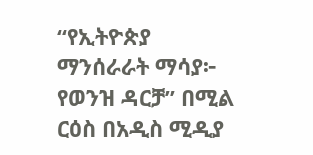“የኢትዮጵያ ማንሰራራት ማሳያ፦ የወንዝ ዳርቻ” በሚል ርዕስ በአዲስ ሚዲያ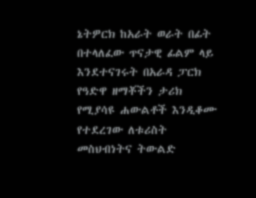ኔትዎርክ ከአራት ወራት በፊት በተላለፈው ጥናታዊ ፊልም ላይ እንደተናገሩት በአራዳ ፓርክ የዓድዋ ዘማቾችን ታሪክ የሚያሳዩ ሐውልቶች እንዲቆሙ የተደረገው ለቱሪስት መስህብነትና ትውልድ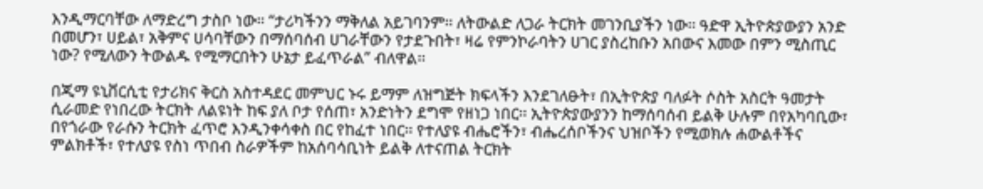እንዲማርባቸው ለማድረግ ታስቦ ነው። “ታሪካችንን ማቅለል አይገባንም፡፡ ለትውልድ ለጋራ ትርክት መገንቢያችን ነው፡፡ ዓድዋ ኢትዮጵያውያን አንድ በመሆን፣ ሀይል፣ አቅምና ሀሳባቸውን በማሰባሰብ ሀገራቸውን የታደጉበት፣ ዛሬ የምንኮራባትን ሀገር ያስረከቡን አበውና እመው በምን ሚስጢር ነው? የሚለውን ትውልዱ የሚማርበትን ሁኔታ ይፈጥራል” ብለዋል፡፡

በጂማ ዩኒቨርሲቲ የታሪክና ቅርስ አስተዳደር መምህር ኑሩ ይማም ለዝግጅት ክፍላችን እንደገለፁት፣ በኢትዮጵያ ባለፉት ሶስት አስርት ዓመታት ሲራመድ የነበረው ትርክት ለልዩነት ከፍ ያለ ቦታ የሰጠ፣ አንድነትን ደግሞ የዘነጋ ነበር፡፡ ኢትዮጵያውያንን ከማሰባሰብ ይልቅ ሁሉም በየአካባቢው፣ በየጎራው የራሱን ትርክት ፈጥሮ እንዲንቀሳቀስ በር የከፈተ ነበር፡፡ የተለያዩ ብሔሮችን፣ ብሔረሰቦችንና ህዝቦችን የሚወክሉ ሐውልቶችና ምልክቶች፣ የተለያዩ የስነ ጥበብ ስራዎችም ከአሰባሳቢነት ይልቅ ለተናጠል ትርክት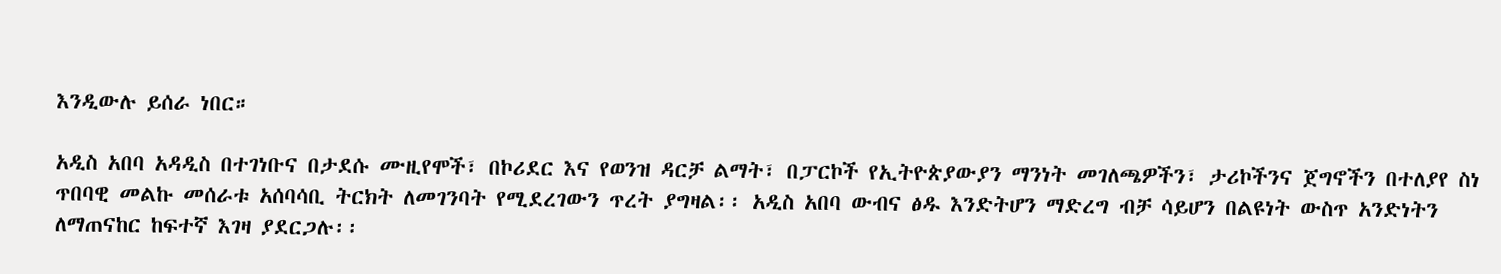እንዲውሉ ይሰራ ነበር።

አዲስ አበባ አዳዲስ በተገነቡና በታደሱ ሙዚየሞች፣ በኮሪደር እና የወንዝ ዳርቻ ልማት፣ በፓርኮች የኢትዮጵያውያን ማንነት መገለጫዎችን፣ ታሪኮችንና ጀግኖችን በተለያየ ስነ ጥበባዊ መልኩ መሰራቱ አሰባሳቢ ትርክት ለመገንባት የሚደረገውን ጥረት ያግዛል፡፡ አዲስ አበባ ውብና ፅዱ እንድትሆን ማድረግ ብቻ ሳይሆን በልዩነት ውስጥ አንድነትን ለማጠናከር ከፍተኛ እገዛ ያደርጋሉ፡፡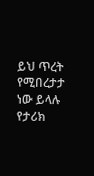ይህ ጥረት የሚበረታታ ነው ይላሉ የታሪክ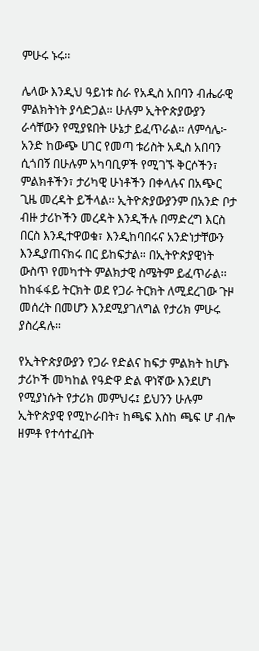ምሁሩ ኑሩ፡፡

ሌላው እንዲህ ዓይነቱ ስራ የአዲስ አበባን ብሔራዊ ምልክትነት ያሳድጋል። ሁሉም ኢትዮጵያውያን ራሳቸውን የሚያዩበት ሁኔታ ይፈጥራል። ለምሳሌ፦ አንድ ከውጭ ሀገር የመጣ ቱሪስት አዲስ አበባን ሲጎበኝ በሁሉም አካባቢዎች የሚገኙ ቅርሶችን፣ ምልክቶችን፣ ታሪካዊ ሁነቶችን በቀላሉና በአጭር ጊዜ መረዳት ይችላል፡፡ ኢትዮጵያውያንም በአንድ ቦታ ብዙ ታሪኮችን መረዳት እንዲችሉ በማድረግ እርስ በርስ እንዲተዋወቁ፣ እንዲከባበሩና አንድነታቸውን እንዲያጠናክሩ በር ይከፍታል። በኢትዮጵያዊነት ውስጥ የመካተት ምልክታዊ ስሜትም ይፈጥራል፡፡ ከከፋፋይ ትርክት ወደ የጋራ ትርክት ለሚደረገው ጉዞ መሰረት በመሆን እንደሚያገለግል የታሪክ ምሁሩ ያስረዳሉ።

የኢትዮጵያውያን የጋራ የድልና ከፍታ ምልክት ከሆኑ ታሪኮች መካከል የዓድዋ ድል ዋነኛው እንደሆነ የሚያነሱት የታሪክ መምህሩ፤ ይህንን ሁሉም ኢትዮጵያዊ የሚኮራበት፣ ከጫፍ እስከ ጫፍ ሆ ብሎ ዘምቶ የተሳተፈበት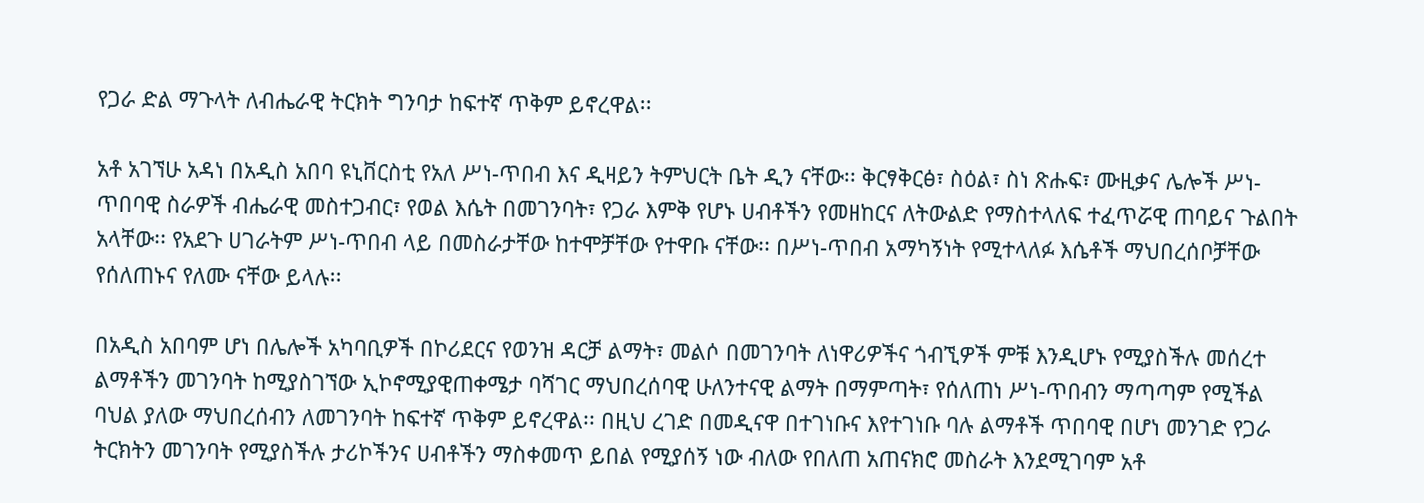የጋራ ድል ማጉላት ለብሔራዊ ትርክት ግንባታ ከፍተኛ ጥቅም ይኖረዋል፡፡

አቶ አገኘሁ አዳነ በአዲስ አበባ ዩኒቨርስቲ የአለ ሥነ-ጥበብ እና ዲዛይን ትምህርት ቤት ዲን ናቸው፡፡ ቅርፃቅርፅ፣ ስዕል፣ ስነ ጽሑፍ፣ ሙዚቃና ሌሎች ሥነ-ጥበባዊ ስራዎች ብሔራዊ መስተጋብር፣ የወል እሴት በመገንባት፣ የጋራ እምቅ የሆኑ ሀብቶችን የመዘከርና ለትውልድ የማስተላለፍ ተፈጥሯዊ ጠባይና ጉልበት አላቸው፡፡ የአደጉ ሀገራትም ሥነ-ጥበብ ላይ በመስራታቸው ከተሞቻቸው የተዋቡ ናቸው፡፡ በሥነ-ጥበብ አማካኝነት የሚተላለፉ እሴቶች ማህበረሰቦቻቸው የሰለጠኑና የለሙ ናቸው ይላሉ፡፡

በአዲስ አበባም ሆነ በሌሎች አካባቢዎች በኮሪደርና የወንዝ ዳርቻ ልማት፣ መልሶ በመገንባት ለነዋሪዎችና ጎብኚዎች ምቹ እንዲሆኑ የሚያስችሉ መሰረተ ልማቶችን መገንባት ከሚያስገኘው ኢኮኖሚያዊጠቀሜታ ባሻገር ማህበረሰባዊ ሁለንተናዊ ልማት በማምጣት፣ የሰለጠነ ሥነ-ጥበብን ማጣጣም የሚችል ባህል ያለው ማህበረሰብን ለመገንባት ከፍተኛ ጥቅም ይኖረዋል፡፡ በዚህ ረገድ በመዲናዋ በተገነቡና እየተገነቡ ባሉ ልማቶች ጥበባዊ በሆነ መንገድ የጋራ ትርክትን መገንባት የሚያስችሉ ታሪኮችንና ሀብቶችን ማስቀመጥ ይበል የሚያሰኝ ነው ብለው የበለጠ አጠናክሮ መስራት እንደሚገባም አቶ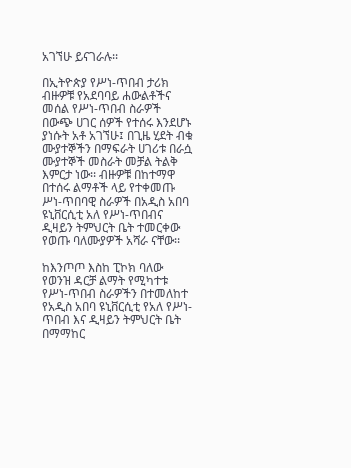አገኘሁ ይናገራሉ፡፡

በኢትዮጵያ የሥነ-ጥበብ ታሪክ ብዙዎቹ የአደባባይ ሐውልቶችና መሰል የሥነ-ጥበብ ስራዎች በውጭ ሀገር ሰዎች የተሰሩ እንደሆኑ ያነሱት አቶ አገኘሁ፤ በጊዜ ሂደት ብቁ ሙያተኞችን በማፍራት ሀገሪቱ በራሷ ሙያተኞች መስራት መቻል ትልቅ እምርታ ነው፡፡ ብዙዎቹ በከተማዋ በተሰሩ ልማቶች ላይ የተቀመጡ ሥነ-ጥበባዊ ስራዎች በአዲስ አበባ ዩኒቨርሲቲ አለ የሥነ-ጥበብና ዲዛይን ትምህርት ቤት ተመርቀው የወጡ ባለሙያዎች አሻራ ናቸው፡፡

ከእንጦጦ እስከ ፒኮክ ባለው የወንዝ ዳርቻ ልማት የሚካተቱ የሥነ-ጥበብ ስራዎችን በተመለከተ የአዲስ አበባ ዩኒቨርሲቲ የአለ የሥነ-ጥበብ እና ዲዛይን ትምህርት ቤት በማማከር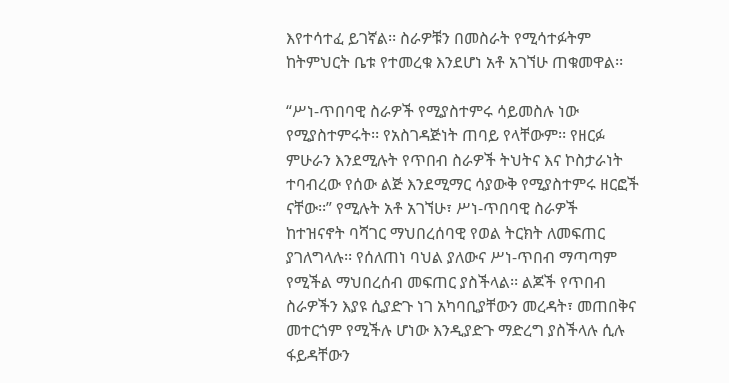እየተሳተፈ ይገኛል፡፡ ስራዎቹን በመስራት የሚሳተፉትም ከትምህርት ቤቱ የተመረቁ እንደሆነ አቶ አገኘሁ ጠቁመዋል፡፡

“ሥነ-ጥበባዊ ስራዎች የሚያስተምሩ ሳይመስሉ ነው የሚያስተምሩት፡፡ የአስገዳጅነት ጠባይ የላቸውም፡፡ የዘርፉ ምሁራን እንደሚሉት የጥበብ ስራዎች ትህትና እና ኮስታራነት ተባብረው የሰው ልጅ እንደሚማር ሳያውቅ የሚያስተምሩ ዘርፎች ናቸው፡፡” የሚሉት አቶ አገኘሁ፣ ሥነ-ጥበባዊ ስራዎች ከተዝናኖት ባሻገር ማህበረሰባዊ የወል ትርክት ለመፍጠር ያገለግላሉ፡፡ የሰለጠነ ባህል ያለውና ሥነ-ጥበብ ማጣጣም የሚችል ማህበረሰብ መፍጠር ያስችላል፡፡ ልጆች የጥበብ ስራዎችን እያዩ ሲያድጉ ነገ አካባቢያቸውን መረዳት፣ መጠበቅና መተርጎም የሚችሉ ሆነው እንዲያድጉ ማድረግ ያስችላሉ ሲሉ ፋይዳቸውን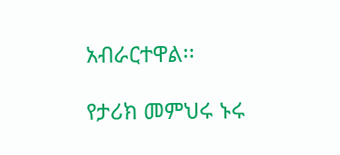አብራርተዋል፡፡

የታሪክ መምህሩ ኑሩ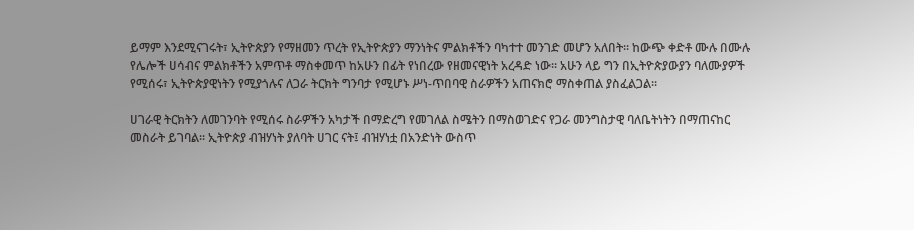ይማም እንደሚናገሩት፣ ኢትዮጵያን የማዘመን ጥረት የኢትዮጵያን ማንነትና ምልክቶችን ባካተተ መንገድ መሆን አለበት፡፡ ከውጭ ቀድቶ ሙሉ በሙሉ የሌሎች ሀሳብና ምልክቶችን አምጥቶ ማስቀመጥ ከአሁን በፊት የነበረው የዘመናዊነት አረዳድ ነው፡፡ አሁን ላይ ግን በኢትዮጵያውያን ባለሙያዎች የሚሰሩ፣ ኢትዮጵያዊነትን የሚያጎሉና ለጋራ ትርክት ግንባታ የሚሆኑ ሥነ-ጥበባዊ ስራዎችን አጠናክሮ ማስቀጠል ያስፈልጋል፡፡

ሀገራዊ ትርክትን ለመገንባት የሚሰሩ ስራዎችን አካታች በማድረግ የመገለል ስሜትን በማስወገድና የጋራ መንግስታዊ ባለቤትነትን በማጠናከር መስራት ይገባል፡፡ ኢትዮጵያ ብዝሃነት ያለባት ሀገር ናት፤ ብዝሃነቷ በአንድነት ውስጥ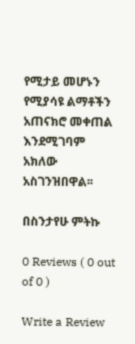የሚታይ መሆኑን የሚያሳዩ ልማቶችን አጠናክሮ መቀጠል እንደሚገባም አክለው አስገንዝበዋል፡፡

በስንታየሁ ምትኩ

0 Reviews ( 0 out of 0 )

Write a Review